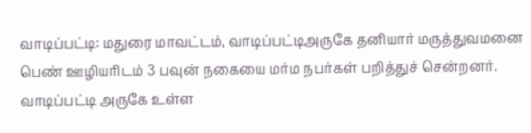வாடிப்பட்டி: மதுரை மாவட்டம், வாடிப்பட்டிஅருகே தனியார் மருத்துவமனை பெண் ஊழியரிடம் 3 பவுன் நகையை மர்ம நபர்கள் பறித்துச் சென்றனர்.
வாடிப்பட்டி அருகே உள்ள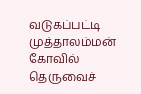வடுகப்பட்டி முத்தாலம்மன் கோவில் தெருவைச்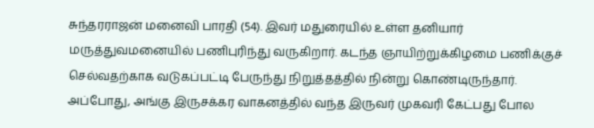சுந்தரராஜன் மனைவி பாரதி (54). இவர் மதுரையில் உள்ள தனியார் மருத்துவமனையில் பணிபுரிந்து வருகிறார். கடந்த ஞாயிற்றுக்கிழமை பணிக்குச் செல்வதற்காக வடுகப்பட்டி பேருந்து நிறுத்தத்தில் நின்று கொண்டிருந்தார். அப்போது, அங்கு இருசக்கர வாகனத்தில் வந்த இருவர் முகவரி கேட்பது போல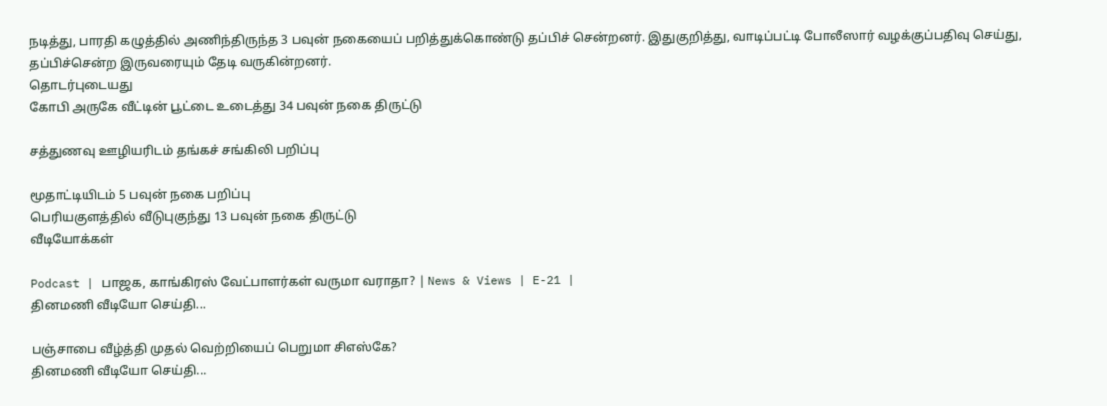நடித்து, பாரதி கழுத்தில் அணிந்திருந்த 3 பவுன் நகையைப் பறித்துக்கொண்டு தப்பிச் சென்றனர். இதுகுறித்து, வாடிப்பட்டி போலீஸார் வழக்குப்பதிவு செய்து, தப்பிச்சென்ற இருவரையும் தேடி வருகின்றனர்.
தொடர்புடையது
கோபி அருகே வீட்டின் பூட்டை உடைத்து 34 பவுன் நகை திருட்டு

சத்துணவு ஊழியரிடம் தங்கச் சங்கிலி பறிப்பு

மூதாட்டியிடம் 5 பவுன் நகை பறிப்பு
பெரியகுளத்தில் வீடுபுகுந்து 13 பவுன் நகை திருட்டு
வீடியோக்கள்

Podcast | பாஜக, காங்கிரஸ் வேட்பாளர்கள் வருமா வராதா? | News & Views | E-21 |
தினமணி வீடியோ செய்தி...

பஞ்சாபை வீழ்த்தி முதல் வெற்றியைப் பெறுமா சிஎஸ்கே?
தினமணி வீடியோ செய்தி...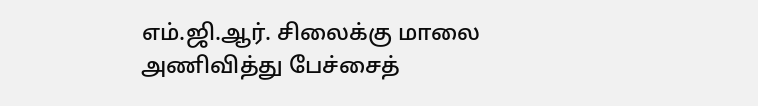எம்.ஜி.ஆர். சிலைக்கு மாலை அணிவித்து பேச்சைத்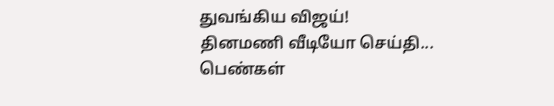துவங்கிய விஜய்!
தினமணி வீடியோ செய்தி...
பெண்கள்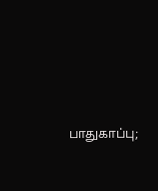பாதுகாப்பு;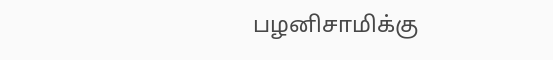பழனிசாமிக்கு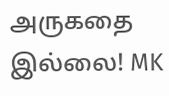அருகதை இல்லை! MK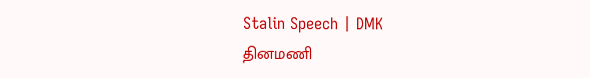Stalin Speech | DMK
தினமணி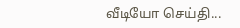வீடியோ செய்தி...